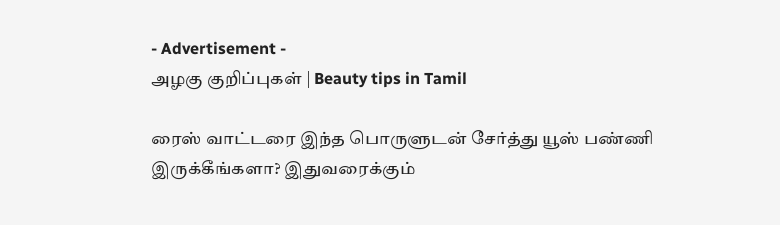- Advertisement -
அழகு குறிப்புகள் | Beauty tips in Tamil

ரைஸ் வாட்டரை இந்த பொருளுடன் சேர்த்து யூஸ் பண்ணி இருக்கீங்களா? இதுவரைக்கும்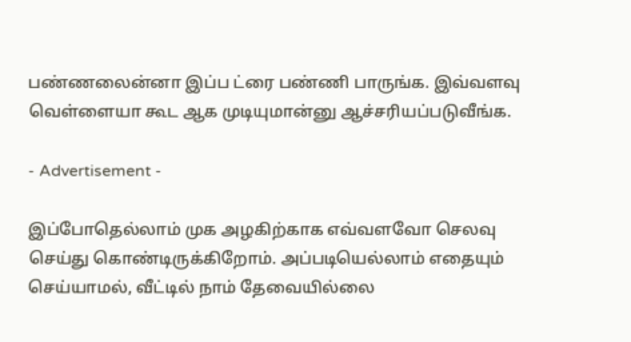பண்ணலைன்னா இப்ப ட்ரை பண்ணி பாருங்க. இவ்வளவு வெள்ளையா கூட ஆக முடியுமான்னு ஆச்சரியப்படுவீங்க.

- Advertisement -

இப்போதெல்லாம் முக அழகிற்காக எவ்வளவோ செலவு செய்து கொண்டிருக்கிறோம். அப்படியெல்லாம் எதையும் செய்யாமல், வீட்டில் நாம் தேவையில்லை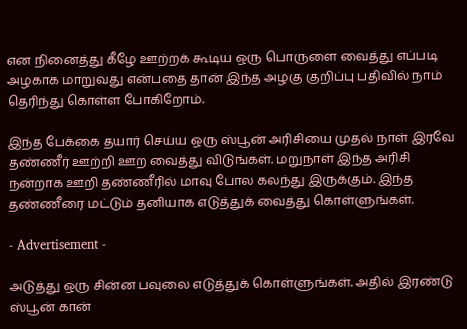என நினைத்து கீழே ஊற்றக் கூடிய ஒரு பொருளை வைத்து எப்படி அழகாக மாறுவது என்பதை தான் இந்த அழகு குறிப்பு பதிவில் நாம் தெரிந்து கொள்ள போகிறோம்.

இந்த பேக்கை தயார் செய்ய ஒரு ஸ்பூன் அரிசியை முதல் நாள் இரவே தண்ணீர் ஊற்றி ஊற வைத்து விடுங்கள். மறுநாள் இந்த அரிசி நன்றாக ஊறி தண்ணீரில் மாவு போல கலந்து இருக்கும். இந்த தண்ணீரை மட்டும் தனியாக எடுத்துக் வைத்து கொள்ளுங்கள்.

- Advertisement -

அடுத்து ஒரு சின்ன பவுலை எடுத்துக் கொள்ளுங்கள். அதில் இரண்டு ஸ்பூன் கான்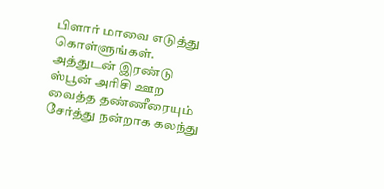பிளார் மாவை எடுத்து கொள்ளுங்கள். அத்துடன் இரண்டு ஸ்பூன் அரிசி ஊற வைத்த தண்ணீரையும் சேர்த்து நன்றாக கலந்து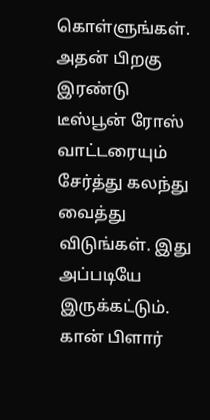கொள்ளுங்கள். அதன் பிறகு இரண்டு டீஸ்பூன் ரோஸ் வாட்டரையும் சேர்த்து கலந்து வைத்து விடுங்கள். இது அப்படியே இருக்கட்டும். கான் பிளார்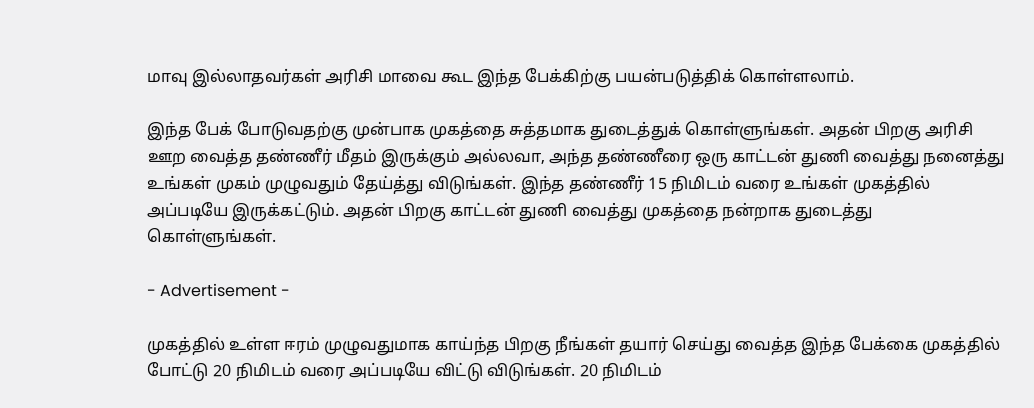மாவு இல்லாதவர்கள் அரிசி மாவை கூட இந்த பேக்கிற்கு பயன்படுத்திக் கொள்ளலாம்.

இந்த பேக் போடுவதற்கு முன்பாக முகத்தை சுத்தமாக துடைத்துக் கொள்ளுங்கள். அதன் பிறகு அரிசி ஊற வைத்த தண்ணீர் மீதம் இருக்கும் அல்லவா, அந்த தண்ணீரை ஒரு காட்டன் துணி வைத்து நனைத்து உங்கள் முகம் முழுவதும் தேய்த்து விடுங்கள். இந்த தண்ணீர் 15 நிமிடம் வரை உங்கள் முகத்தில் அப்படியே இருக்கட்டும். அதன் பிறகு காட்டன் துணி வைத்து முகத்தை நன்றாக துடைத்து கொள்ளுங்கள்.

- Advertisement -

முகத்தில் உள்ள ஈரம் முழுவதுமாக காய்ந்த பிறகு நீங்கள் தயார் செய்து வைத்த இந்த பேக்கை முகத்தில் போட்டு 20 நிமிடம் வரை அப்படியே விட்டு விடுங்கள். 20 நிமிடம்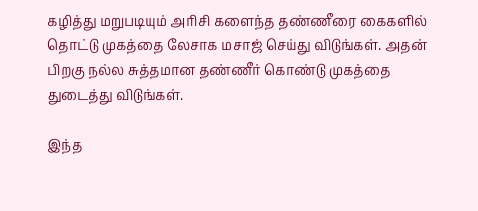கழித்து மறுபடியும் அரிசி களைந்த தண்ணீரை கைகளில் தொட்டு முகத்தை லேசாக மசாஜ் செய்து விடுங்கள். அதன் பிறகு நல்ல சுத்தமான தண்ணீர் கொண்டு முகத்தை துடைத்து விடுங்கள்.

இந்த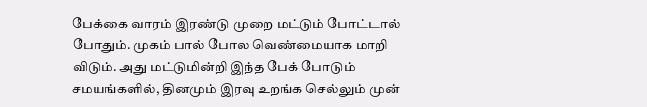பேக்கை வாரம் இரண்டு முறை மட்டும் போட்டால் போதும். முகம் பால் போல வெண்மையாக மாறி விடும். அது மட்டுமின்றி இந்த பேக் போடும் சமயங்களில், தினமும் இரவு உறங்க செல்லும் முன்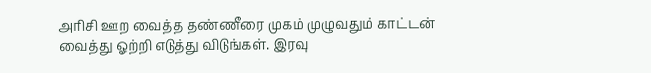அரிசி ஊற வைத்த தண்ணீரை முகம் முழுவதும் காட்டன் வைத்து ஓற்றி எடுத்து விடுங்கள். இரவு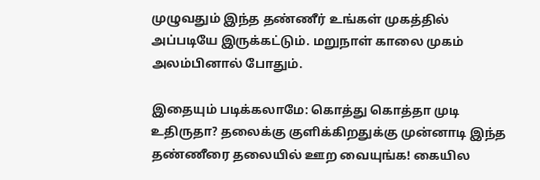முழுவதும் இந்த தண்ணீர் உங்கள் முகத்தில் அப்படியே இருக்கட்டும். மறுநாள் காலை முகம் அலம்பினால் போதும்.

இதையும் படிக்கலாமே: கொத்து கொத்தா முடி உதிருதா? தலைக்கு குளிக்கிறதுக்கு முன்னாடி இந்த தண்ணீரை தலையில் ஊற வையுங்க! கையில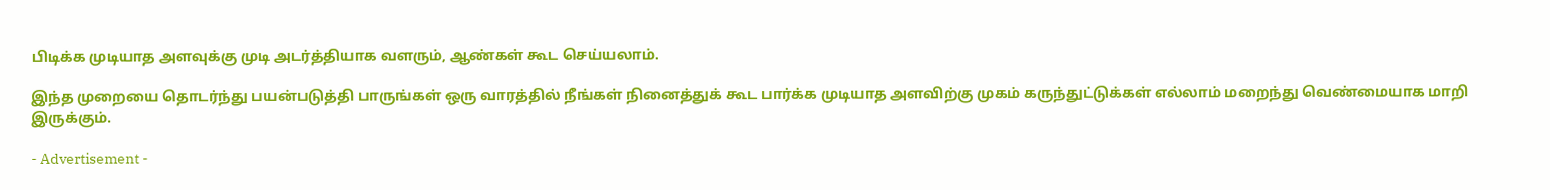பிடிக்க முடியாத அளவுக்கு முடி அடர்த்தியாக வளரும், ஆண்கள் கூட செய்யலாம்.

இந்த முறையை தொடர்ந்து பயன்படுத்தி பாருங்கள் ஒரு வாரத்தில் நீங்கள் நினைத்துக் கூட பார்க்க முடியாத அளவிற்கு முகம் கருந்துட்டுக்கள் எல்லாம் மறைந்து வெண்மையாக மாறி இருக்கும்.

- Advertisement -